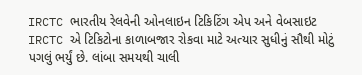IRCTC ભારતીય રેલવેની ઓનલાઇન ટિકિટિંગ એપ અને વેબસાઇટ IRCTC એ ટિકિટોના કાળાબજાર રોકવા માટે અત્યાર સુધીનું સૌથી મોટું પગલું ભર્યું છે. લાંબા સમયથી ચાલી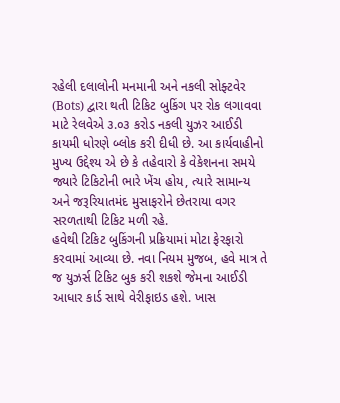રહેલી દલાલોની મનમાની અને નકલી સોફ્ટવેર (Bots) દ્વારા થતી ટિકિટ બુકિંગ પર રોક લગાવવા માટે રેલવેએ ૩.૦૩ કરોડ નકલી યુઝર આઈડી કાયમી ધોરણે બ્લોક કરી દીધી છે. આ કાર્યવાહીનો મુખ્ય ઉદ્દેશ્ય એ છે કે તહેવારો કે વેકેશનના સમયે જ્યારે ટિકિટોની ભારે ખેંચ હોય, ત્યારે સામાન્ય અને જરૂરિયાતમંદ મુસાફરોને છેતરાયા વગર સરળતાથી ટિકિટ મળી રહે.
હવેથી ટિકિટ બુકિંગની પ્રક્રિયામાં મોટા ફેરફારો કરવામાં આવ્યા છે. નવા નિયમ મુજબ, હવે માત્ર તે જ યુઝર્સ ટિકિટ બુક કરી શકશે જેમના આઈડી આધાર કાર્ડ સાથે વેરીફાઇડ હશે. ખાસ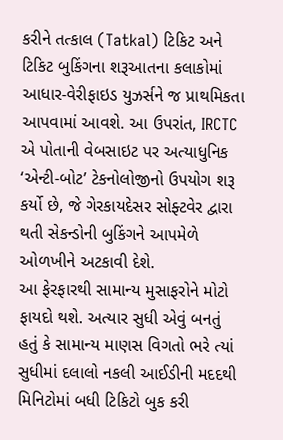કરીને તત્કાલ (Tatkal) ટિકિટ અને ટિકિટ બુકિંગના શરૂઆતના કલાકોમાં આધાર-વેરીફાઇડ યુઝર્સને જ પ્રાથમિકતા આપવામાં આવશે. આ ઉપરાંત, IRCTC એ પોતાની વેબસાઇટ પર અત્યાધુનિક ‘એન્ટી-બોટ’ ટેકનોલોજીનો ઉપયોગ શરૂ કર્યો છે, જે ગેરકાયદેસર સોફ્ટવેર દ્વારા થતી સેકન્ડોની બુકિંગને આપમેળે ઓળખીને અટકાવી દેશે.
આ ફેરફારથી સામાન્ય મુસાફરોને મોટો ફાયદો થશે. અત્યાર સુધી એવું બનતું હતું કે સામાન્ય માણસ વિગતો ભરે ત્યાં સુધીમાં દલાલો નકલી આઈડીની મદદથી મિનિટોમાં બધી ટિકિટો બુક કરી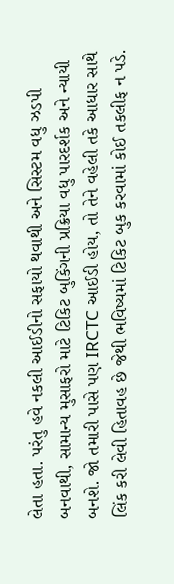લેતા હતા. પરંતુ હવે નકલી આઈડીનો સફાયો થવાથી અને સિસ્ટમ વધુ ઝડપી બનવાથી, સામાન્ય મુસાફરો માટે ટિકિટ બુકિંગની પ્રક્રિયા વધુ પારદર્શક અને ન્યાયી બનશે. જો તમારી પાસે પણ IRCTC આઈડી હોય, તો તેને વહેલી તકે આધાર સાથે લિંક કરી લેવી હિતાવહ છે જેથી ભવિષ્યમાં ટિકિટ બુક કરવામાં કોઈ તકલીફ ન પડે.